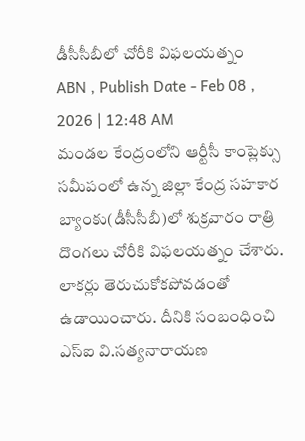డీసీసీబీలో చోరీకి విఫలయత్నం
ABN , Publish Date - Feb 08 , 2026 | 12:48 AM
మండల కేంద్రంలోని ఆర్టీసీ కాంప్లెక్సు సమీపంలో ఉన్న జిల్లా కేంద్ర సహకార బ్యాంకు(డీసీసీబీ)లో శుక్రవారం రాత్రి దొంగలు చోరీకి విఫలయత్నం చేశారు. లాకర్లు తెరుచుకోకపోవడంతో ఉడాయించారు. దీనికి సంబంధించి ఎస్ఐ వి.సత్యనారాయణ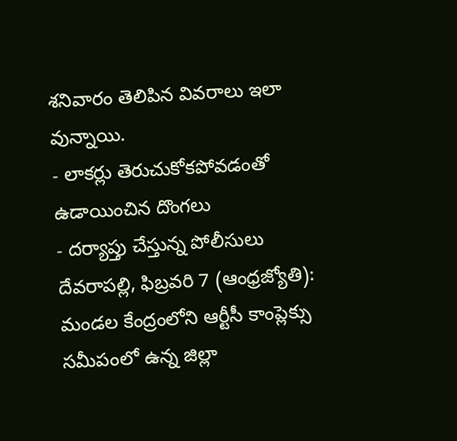శనివారం తెలిపిన వివరాలు ఇలా వున్నాయి.
- లాకర్లు తెరుచుకోకపోవడంతో ఉడాయించిన దొంగలు
- దర్యాప్తు చేస్తున్న పోలీసులు
దేవరాపల్లి, ఫిబ్రవరి 7 (ఆంధ్రజ్యోతి): మండల కేంద్రంలోని ఆర్టీసీ కాంప్లెక్సు సమీపంలో ఉన్న జిల్లా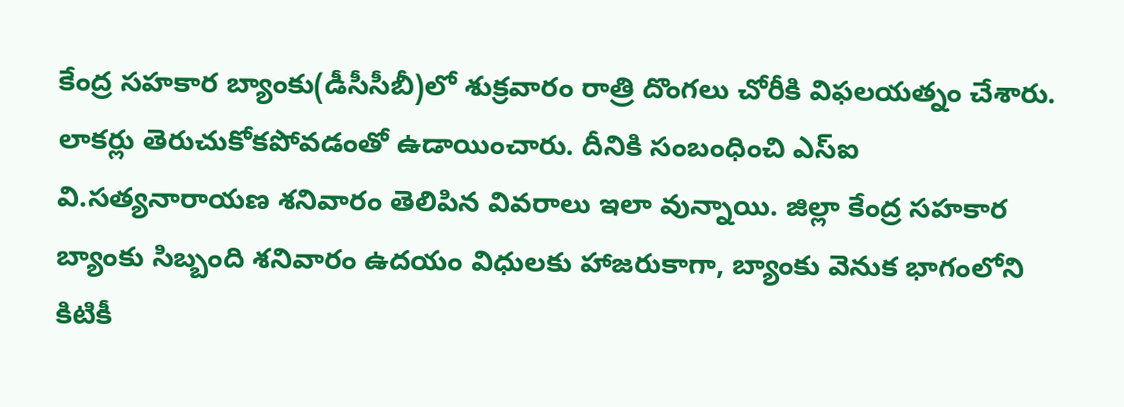కేంద్ర సహకార బ్యాంకు(డీసీసీబీ)లో శుక్రవారం రాత్రి దొంగలు చోరీకి విఫలయత్నం చేశారు. లాకర్లు తెరుచుకోకపోవడంతో ఉడాయించారు. దీనికి సంబంధించి ఎస్ఐ వి.సత్యనారాయణ శనివారం తెలిపిన వివరాలు ఇలా వున్నాయి. జిల్లా కేంద్ర సహకార బ్యాంకు సిబ్బంది శనివారం ఉదయం విధులకు హాజరుకాగా, బ్యాంకు వెనుక భాగంలోని కిటికీ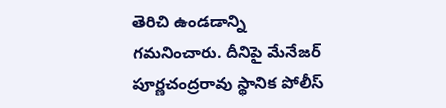తెరిచి ఉండడాన్ని గమనించారు. దీనిపై మేనేజర్ పూర్ణచంద్రరావు స్థానిక పోలీస్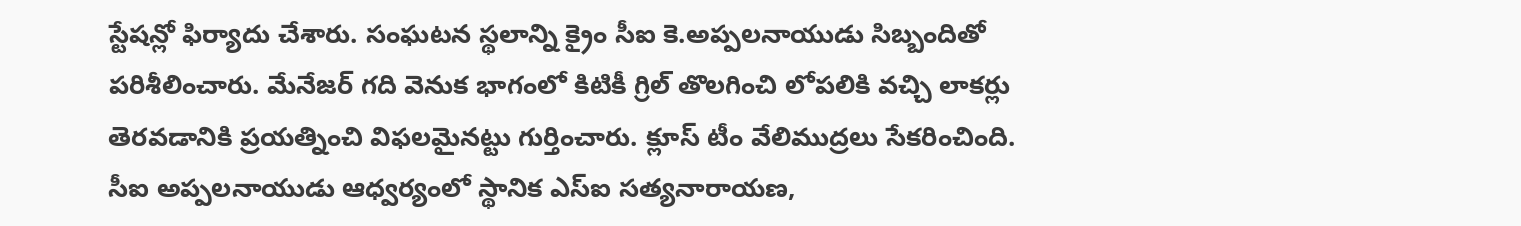స్టేషన్లో ఫిర్యాదు చేశారు. సంఘటన స్థలాన్ని క్రైం సీఐ కె.అప్పలనాయుడు సిబ్బందితో పరిశీలించారు. మేనేజర్ గది వెనుక భాగంలో కిటికీ గ్రిల్ తొలగించి లోపలికి వచ్చి లాకర్లు తెరవడానికి ప్రయత్నించి విఫలమైనట్టు గుర్తించారు. క్లూస్ టీం వేలిముద్రలు సేకరించింది. సీఐ అప్పలనాయుడు ఆధ్వర్యంలో స్థానిక ఎస్ఐ సత్యనారాయణ,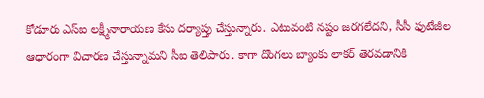కోడూరు ఎస్ఐ లక్ష్మీనారాయణ కేసు దర్యాప్తు చేస్తున్నారు. ఎటువంటి నష్టం జరగలేదని, సీసీ ఫుటేజీల ఆధారంగా విచారణ చేస్తున్నామని సీఐ తెలిపారు. కాగా దొంగలు బ్యాంకు లాకర్ తెరవడానికి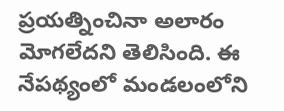ప్రయత్నించినా అలారం మోగలేదని తెలిసింది. ఈ నేపథ్యంలో మండలంలోని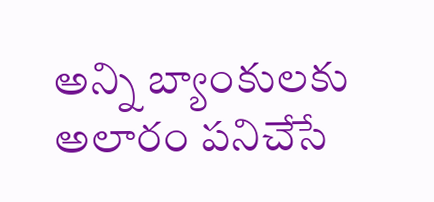అన్ని బ్యాంకులకు అలారం పనిచేసే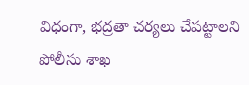విధంగా, భద్రతా చర్యలు చేపట్టాలని పోలీసు శాఖ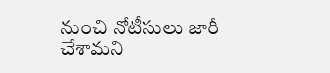నుంచి నోటీసులు జారీ చేశామని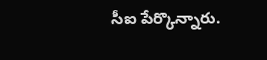సీఐ పేర్కొన్నారు.